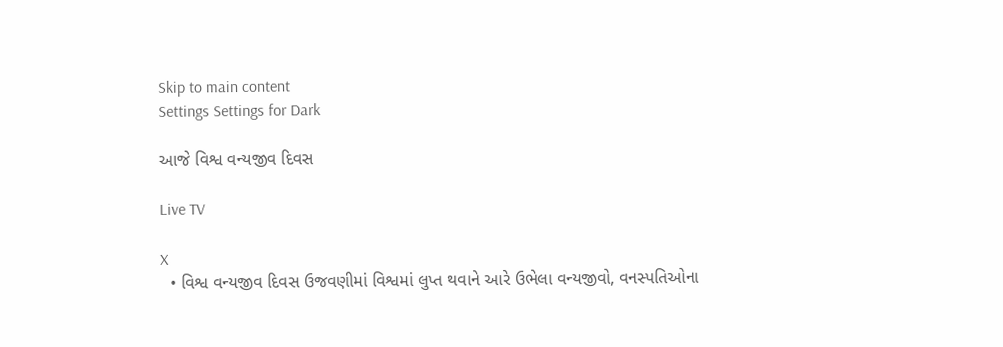Skip to main content
Settings Settings for Dark

આજે વિશ્વ વન્યજીવ દિવસ

Live TV

X
  • વિશ્વ વન્યજીવ દિવસ ઉજવણીમાં વિશ્વમાં લુપ્ત થવાને આરે ઉભેલા વન્યજીવો, વનસ્પતિઓના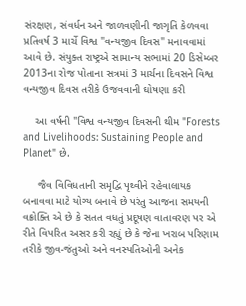સંરક્ષણ, સંવર્ધન અને જાળવણીની જાગૃતિ કેળવવા પ્રતિવર્ષ 3 માર્ચે વિશ્વ "વન્યજીવ દિવસ" મનાવવામાં આવે છે. સંયુક્ત રાષ્ટ્રએ સામાન્ય સભામાં 20 ડિસેમ્બર 2013ના રોજ પોતાના સત્રમાં 3 માર્ચના દિવસને વિશ્વ વન્યજીવ દિવસ તરીકે ઉજવવાની ઘોષણા કરી

    આ વર્ષની "વિશ્વ વન્યજીવ દિવસની થીમ "Forests and Livelihoods: Sustaining People and Planet" છે.

     જૈવ વિવિધતાની સમૃદ્વિ પૃથ્વીને રહેવાલાયક બનાવવા માટે યોગ્ય બનાવે છે પરંતુ આજના સમયની વક્રોક્તિ એ છે કે સતત વધતું પ્રદૂષણ વાતાવરણ પર એ રીતે વિપરિત અસર કરી રહ્યું છે કે જેના ખરાબ પરિણામ તરીકે જીવ-જંતુઓ અને વનસ્પતિઓની અનેક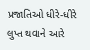પ્રજાતિઓ ધીરે-ધીરે લુપ્ત થવાને આરે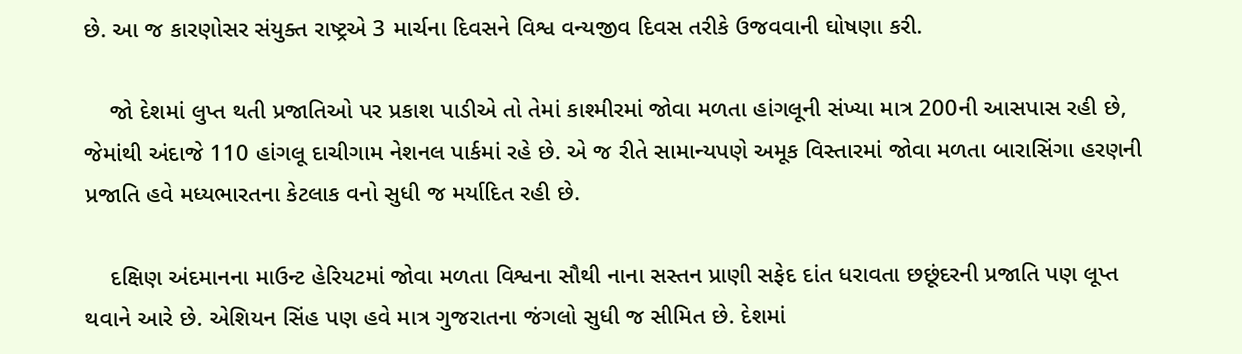છે. આ જ કારણોસર સંયુક્ત રાષ્ટ્રએ 3 માર્ચના દિવસને વિશ્વ વન્યજીવ દિવસ તરીકે ઉજવવાની ઘોષણા કરી.

    જો દેશમાં લુપ્ત થતી પ્રજાતિઓ પર પ્રકાશ પાડીએ તો તેમાં કાશ્મીરમાં જોવા મળતા હાંગલૂની સંખ્યા માત્ર 200ની આસપાસ રહી છે, જેમાંથી અંદાજે 110 હાંગલૂ દાચીગામ નેશનલ પાર્કમાં રહે છે. એ જ રીતે સામાન્યપણે અમૂક વિસ્તારમાં જોવા મળતા બારાસિંગા હરણની પ્રજાતિ હવે મધ્યભારતના કેટલાક વનો સુધી જ મર્યાદિત રહી છે.

    દક્ષિણ અંદમાનના માઉન્ટ હેરિયટમાં જોવા મળતા વિશ્વના સૌથી નાના સસ્તન પ્રાણી સફેદ દાંત ધરાવતા છછૂંદરની પ્રજાતિ પણ લૂપ્ત થવાને આરે છે. એશિયન સિંહ પણ હવે માત્ર ગુજરાતના જંગલો સુધી જ સીમિત છે. દેશમાં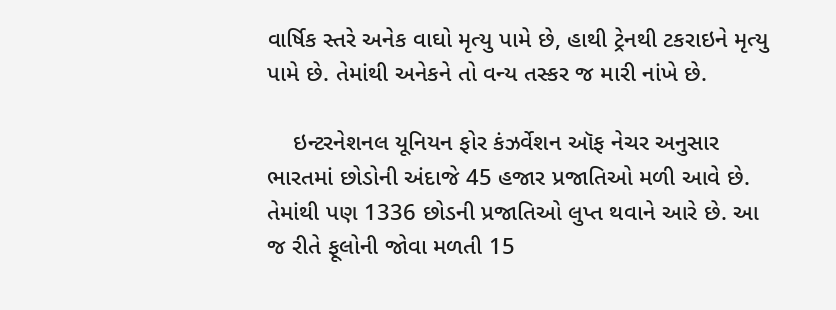વાર્ષિક સ્તરે અનેક વાઘો મૃત્યુ પામે છે, હાથી ટ્રેનથી ટકરાઇને મૃત્યુ પામે છે. તેમાંથી અનેકને તો વન્ય તસ્કર જ મારી નાંખે છે.

    ઇન્ટરનેશનલ યૂનિયન ફોર કંઝર્વેશન ઑફ નેચર અનુસાર ભારતમાં છોડોની અંદાજે 45 હજાર પ્રજાતિઓ મળી આવે છે. તેમાંથી પણ 1336 છોડની પ્રજાતિઓ લુપ્ત થવાને આરે છે. આ જ રીતે ફૂલોની જોવા મળતી 15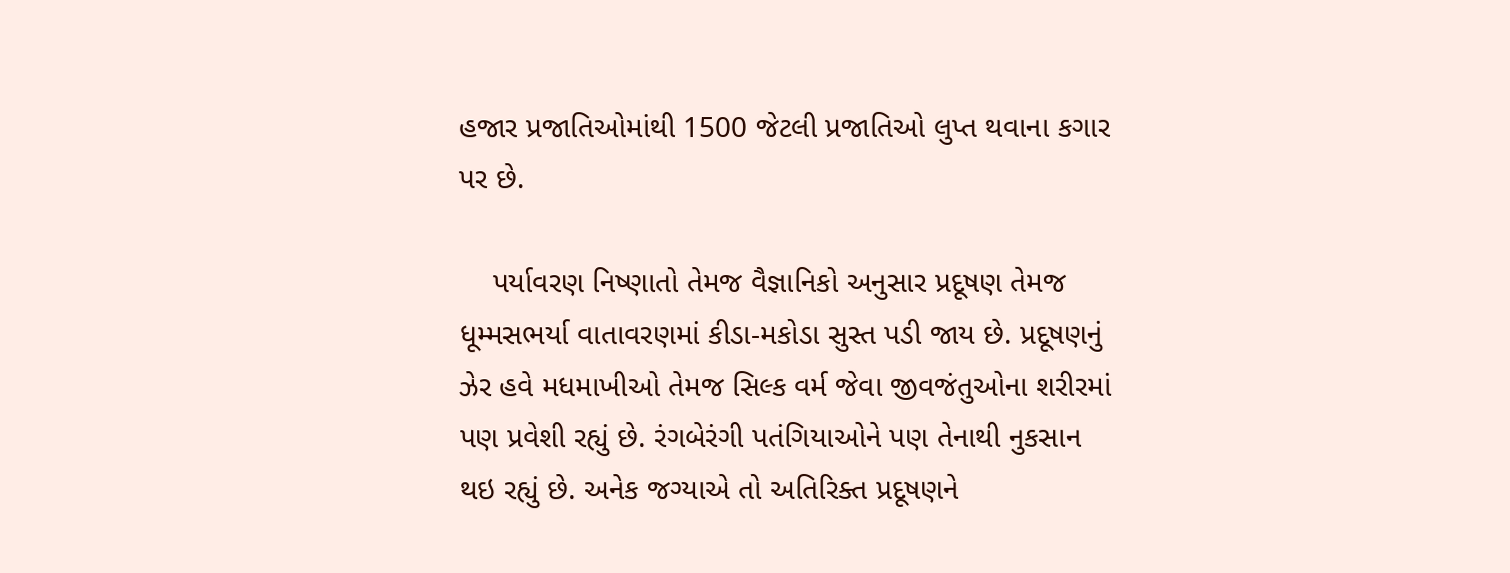હજાર પ્રજાતિઓમાંથી 1500 જેટલી પ્રજાતિઓ લુપ્ત થવાના કગાર પર છે.

    પર્યાવરણ નિષ્ણાતો તેમજ વૈજ્ઞાનિકો અનુસાર પ્રદૂષણ તેમજ ધૂમ્મસભર્યા વાતાવરણમાં કીડા-મકોડા સુસ્ત પડી જાય છે. પ્રદૂષણનું ઝેર હવે મધમાખીઓ તેમજ સિલ્ક વર્મ જેવા જીવજંતુઓના શરીરમાં પણ પ્રવેશી રહ્યું છે. રંગબેરંગી પતંગિયાઓને પણ તેનાથી નુકસાન થઇ રહ્યું છે. અનેક જગ્યાએ તો અતિરિક્ત પ્રદૂષણને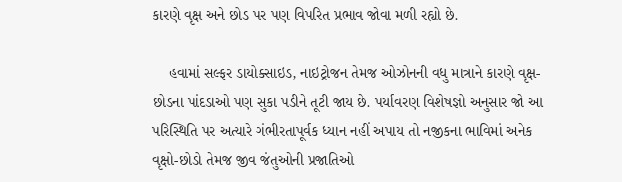કારણે વૃક્ષ અને છોડ પર પણ વિપરિત પ્રભાવ જોવા મળી રહ્યો છે.

    હવામાં સલ્ફર ડાયોક્સાઇડ, નાઇટ્રોજન તેમજ ઓઝોનની વધુ માત્રાને કારણે વૃક્ષ- છોડના પાંદડાઓ પણ સુકા પડીને તૂટી જાય છે. પર્યાવરણ વિશેષજ્ઞો અનુસાર જો આ પરિસ્થિતિ પર અત્યારે ગંભીરતાપૂર્વક ધ્યાન નહીં અપાય તો નજીકના ભાવિમાં અનેક વૃક્ષો-છોડો તેમજ જીવ જંતુઓની પ્રજાતિઓ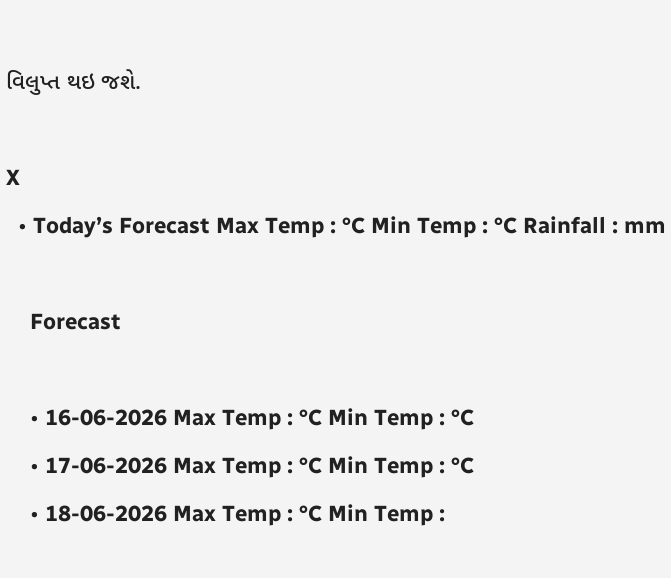વિલુપ્ત થઇ જશે.

X
  • Today’s Forecast Max Temp : °C Min Temp : °C Rainfall : mm

    Forecast

    • 16-06-2026 Max Temp : °C Min Temp : °C
    • 17-06-2026 Max Temp : °C Min Temp : °C
    • 18-06-2026 Max Temp : °C Min Temp :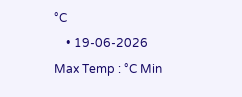°C
    • 19-06-2026 Max Temp : °C Min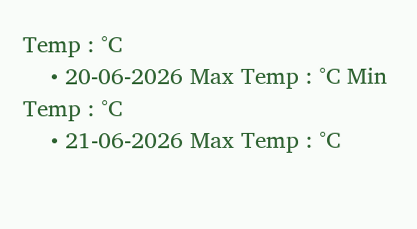Temp : °C
    • 20-06-2026 Max Temp : °C Min Temp : °C
    • 21-06-2026 Max Temp : °C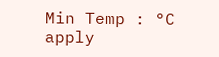Min Temp : °C
apply